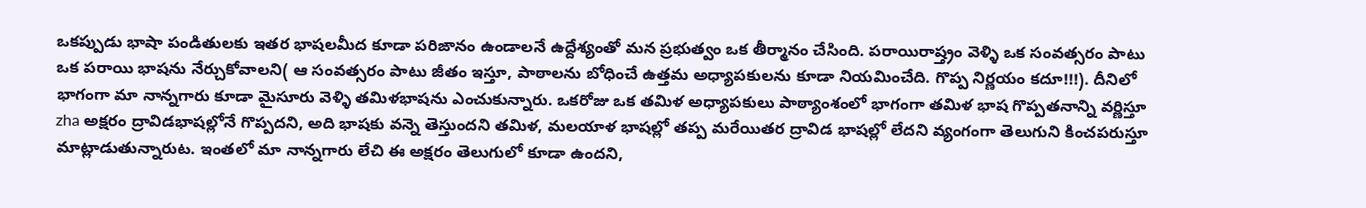ఒకప్పుడు భాషా పండితులకు ఇతర భాషలమీద కూడా పరిఙానం ఉండాలనే ఉద్దేశ్యంతో మన ప్రభుత్వం ఒక తీర్మానం చేసింది. పరాయిరాష్త్రం వెళ్ళి ఒక సంవత్సరం పాటు ఒక పరాయి భాషను నేర్చుకోవాలని( ఆ సంవత్సరం పాటు జీతం ఇస్తూ, పాఠాలను బోధించే ఉత్తమ అధ్యాపకులను కూడా నియమించేది. గొప్ప నిర్ణయం కదూ!!!). దీనిలో భాగంగా మా నాన్నగారు కూడా మైసూరు వెళ్ళి తమిళభాషను ఎంచుకున్నారు. ఒకరోజు ఒక తమిళ అధ్యాపకులు పాఠ్యాంశంలో భాగంగా తమిళ భాష గొప్పతనాన్ని వర్ణిస్తూ zha అక్షరం ద్రావిడభాషల్లోనే గొప్పదని, అది భాషకు వన్నె తెస్తుందని తమిళ, మలయాళ భాషల్లో తప్ప మరేయితర ద్రావిడ భాషల్లో లేదని వ్యంగంగా తెలుగుని కించపరుస్తూ మాట్లాడుతున్నారుట. ఇంతలో మా నాన్నగారు లేచి ఈ అక్షరం తెలుగులో కూడా ఉందని,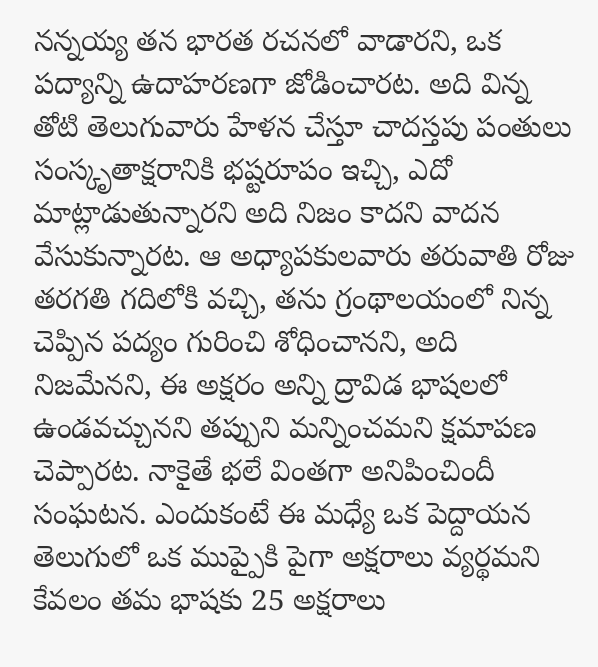నన్నయ్య తన భారత రచనలో వాడారని, ఒక పద్యాన్ని ఉదాహరణగా జోడించారట. అది విన్న తోటి తెలుగువారు హేళన చేస్తూ చాదస్తపు పంతులు సంస్కృతాక్షరానికి భష్టరూపం ఇచ్చి, ఎదో మాట్లాడుతున్నారని అది నిజం కాదని వాదన వేసుకున్నారట. ఆ అధ్యాపకులవారు తరువాతి రోజు తరగతి గదిలోకి వచ్చి, తను గ్రంథాలయంలో నిన్న చెప్పిన పద్యం గురించి శోధించానని, అది నిజమేనని, ఈ అక్షరం అన్ని ద్రావిడ భాషలలో ఉండవచ్చునని తప్పుని మన్నించమని క్షమాపణ చెప్పారట. నాకైతే భలే వింతగా అనిపించిందీ సంఘటన. ఎందుకంటే ఈ మధ్యే ఒక పెద్దాయన తెలుగులో ఒక ముప్పైకి పైగా అక్షరాలు వ్యర్థమని కేవలం తమ భాషకు 25 అక్షరాలు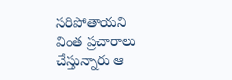సరిపోతాయని వింత ప్రచారాలు చేస్తున్నారు ఆ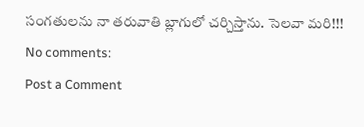సంగతులను నా తరువాతి బ్లాగులో చర్చిస్తాను. సెలవా మరి!!!
No comments:
Post a Comment